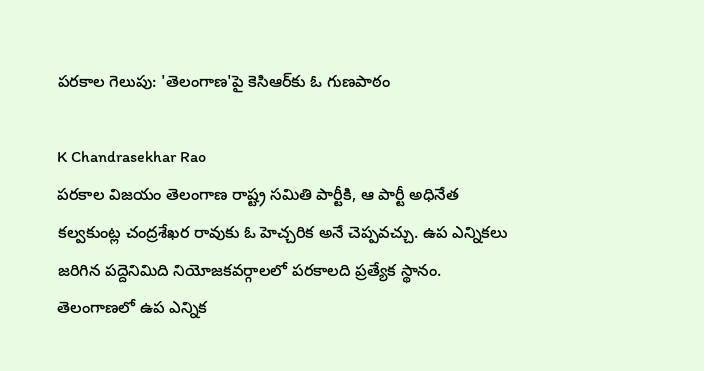పరకాల గెలుపు: 'తెలంగాణ'పై కెసిఆర్‌కు ఓ గుణపాఠం

K Chandrasekhar Rao
పరకాల విజయం తెలంగాణ రాష్ట్ర సమితి పార్టీకి, ఆ పార్టీ అధినేత కల్వకుంట్ల చంద్రశేఖర రావుకు ఓ హెచ్చరిక అనే చెప్పవచ్చు. ఉప ఎన్నికలు జరిగిన పద్దెనిమిది నియోజకవర్గాలలో పరకాలది ప్రత్యేక స్థానం. తెలంగాణలో ఉప ఎన్నిక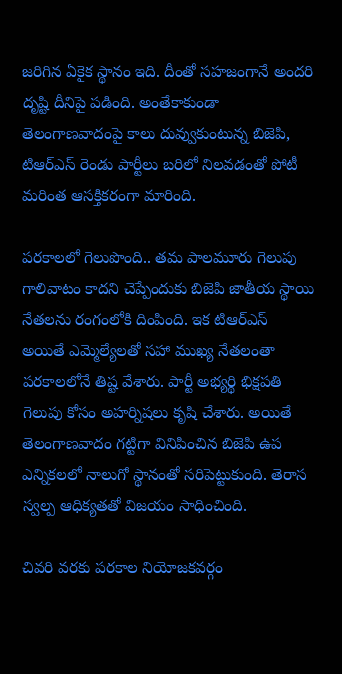జరిగిన ఏకైక స్థానం ఇది. దీంతో సహజంగానే అందరి దృష్టి దీనిపై పడింది. అంతేకాకుండా తెలంగాణవాదంపై కాలు దువ్వుకుంటున్న బిజెపి, టిఆర్ఎస్ రెండు పార్టీలు బరిలో నిలవడంతో పోటీ మరింత ఆసక్తికరంగా మారింది.

పరకాలలో గెలుపొంది.. తమ పాలమూరు గెలుపు గాలివాటం కాదని చెప్పేందుకు బిజెపి జాతీయ స్థాయి నేతలను రంగంలోకి దింపింది. ఇక టిఆర్ఎస్ అయితే ఎమ్మెల్యేలతో సహా ముఖ్య నేతలంతా పరకాలలోనే తిష్ట వేశారు. పార్టీ అభ్యర్థి భిక్షపతి గెలుపు కోసం అహర్నిషలు కృషి చేశారు. అయితే తెలంగాణవాదం గట్టిగా వినిపించిన బిజెపి ఉప ఎన్నికలలో నాలుగో స్థానంతో సరిపెట్టుకుంది. తెరాస స్వల్ప ఆధిక్యతతో విజయం సాధించింది.

చివరి వరకు పరకాల నియోజకవర్గం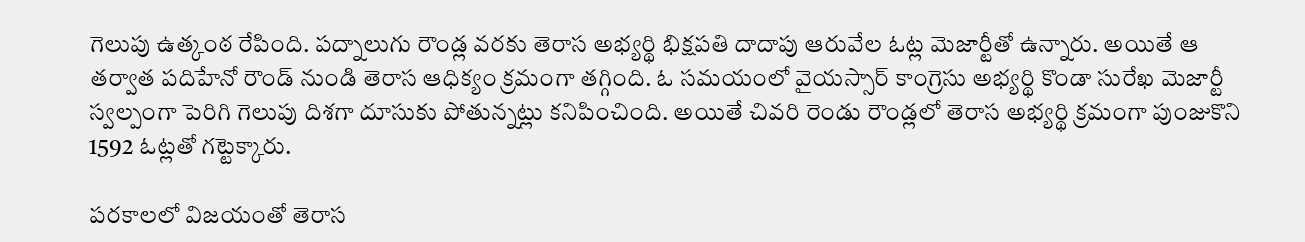గెలుపు ఉత్కంఠ రేపింది. పద్నాలుగు రౌండ్ల వరకు తెరాస అభ్యర్థి భిక్షపతి దాదాపు ఆరువేల ఓట్ల మెజార్టీతో ఉన్నారు. అయితే ఆ తర్వాత పదిహేనో రౌండ్ నుండి తెరాస ఆధిక్యం క్రమంగా తగ్గింది. ఓ సమయంలో వైయస్సార్ కాంగ్రెసు అభ్యర్థి కొండా సురేఖ మెజార్టీ స్వల్పంగా పెరిగి గెలుపు దిశగా దూసుకు పోతున్నట్లు కనిపించింది. అయితే చివరి రెండు రౌండ్లలో తెరాస అభ్యర్థి క్రమంగా పుంజుకొని 1592 ఓట్లతో గట్టెక్కారు.

పరకాలలో విజయంతో తెరాస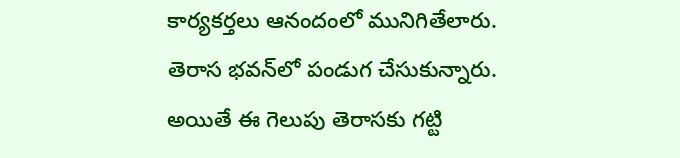కార్యకర్తలు ఆనందంలో మునిగితేలారు. తెరాస భవన్‌లో పండుగ చేసుకున్నారు. అయితే ఈ గెలుపు తెరాసకు గట్టి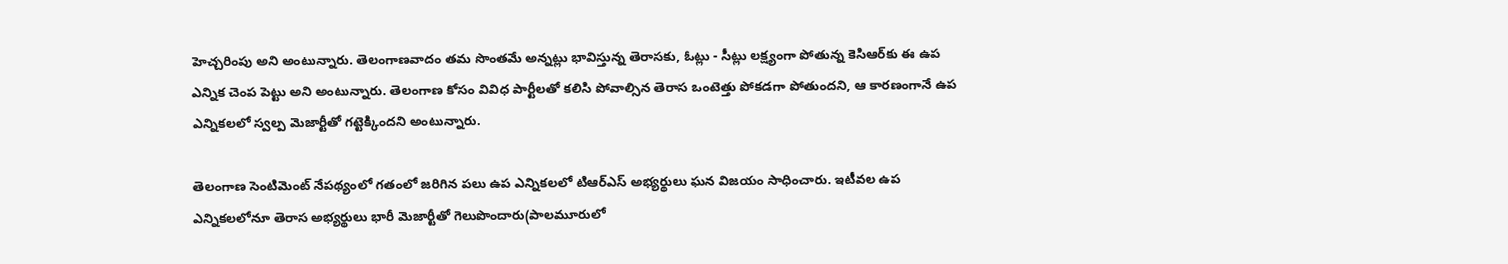హెచ్చరింపు అని అంటున్నారు. తెలంగాణవాదం తమ సొంతమే అన్నట్లు భావిస్తున్న తెరాసకు, ఓట్లు - సీట్లు లక్ష్యంగా పోతున్న కెసిఆర్‌కు ఈ ఉప ఎన్నిక చెంప పెట్టు అని అంటున్నారు. తెలంగాణ కోసం వివిధ పార్టీలతో కలిసి పోవాల్సిన తెరాస ఒంటెత్తు పోకడగా పోతుందని, ఆ కారణంగానే ఉప ఎన్నికలలో స్వల్ప మెజార్టీతో గట్టెక్కిందని అంటున్నారు.

తెలంగాణ సెంటిమెంట్ నేపథ్యంలో గతంలో జరిగిన పలు ఉప ఎన్నికలలో టిఆర్ఎస్ అభ్యర్థులు ఘన విజయం సాధించారు. ఇటీవల ఉప ఎన్నికలలోనూ తెరాస అభ్యర్థులు భారీ మెజార్టీతో గెలుపొందారు(పాలమూరులో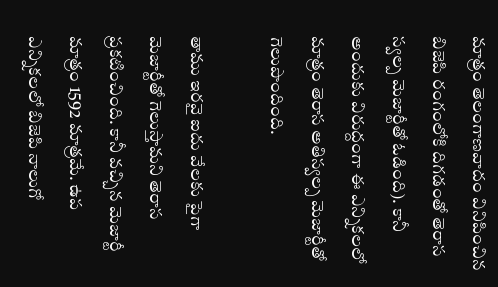మాత్రం తెలంగాణవాదం వినిపించిన బిజెపి రంగంలోకి దిగడంతో తెరాస స్వల్ప మెజార్టీతో ఓడింది). కానీ అందుకు విరుద్దంగా ఈ ఎన్నికలలో మాత్రం తెరాస అతిస్వల్ప మెజార్టీతో గెలుపొందింది.

తాము ఇరవై ఐదు వేలకు పైగా మెజార్టీతో గెలుస్తామని తెరాస ప్రకటించింది. కానీ వచ్చిన మెజార్టీ మాత్రం 1592 మాత్రమే. ఉప ఎన్నికలలో బిజెపి నాలుగో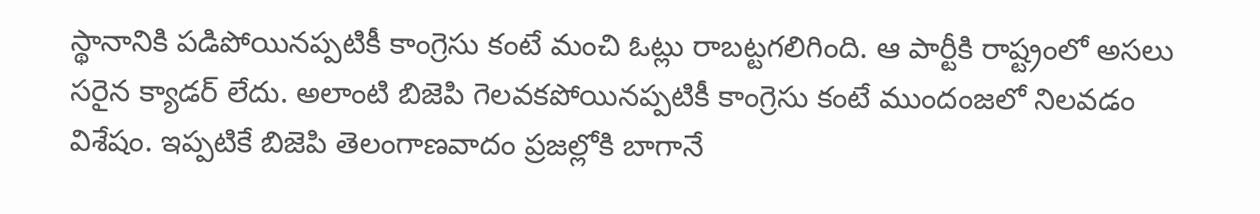స్థానానికి పడిపోయినప్పటికీ కాంగ్రెసు కంటే మంచి ఓట్లు రాబట్టగలిగింది. ఆ పార్టీకి రాష్ట్రంలో అసలు సరైన క్యాడర్ లేదు. అలాంటి బిజెపి గెలవకపోయినప్పటికీ కాంగ్రెసు కంటే ముందంజలో నిలవడం విశేషం. ఇప్పటికే బిజెపి తెలంగాణవాదం ప్రజల్లోకి బాగానే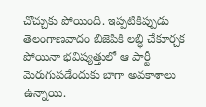చొచ్చుకు పోయింది. ఇప్పటికిప్పుడు తెలంగాణవాదం బిజెపికి లబ్ధి చేకూర్చక పోయినా భవిష్యత్తులో ఆ పార్టీ మెరుగుపడేందుకు బాగా అవకాశాలు ఉన్నాయి.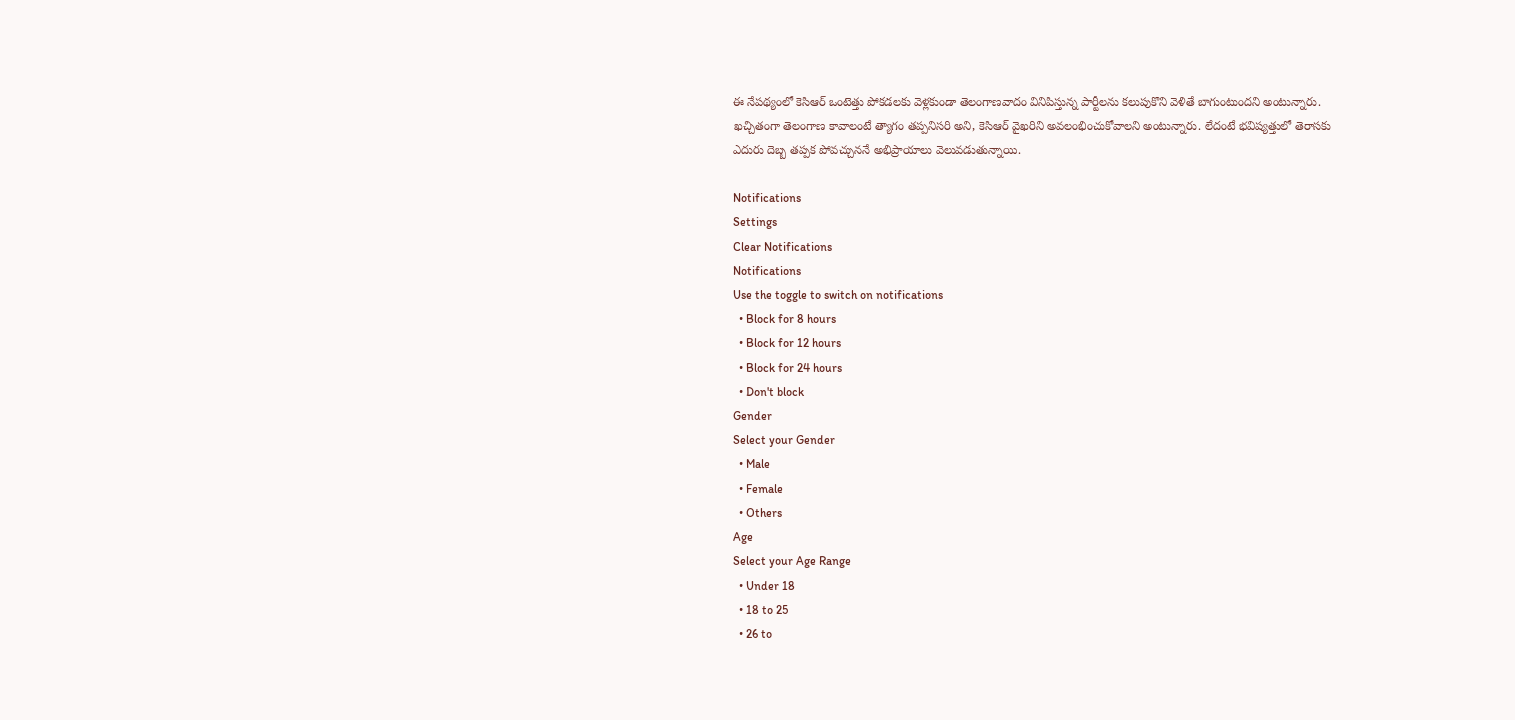ఈ నేపథ్యంలో కెసిఆర్ ఒంటెత్తు పోకడలకు వెళ్లకుండా తెలంగాణవాదం వినిపిస్తున్న పార్టీలను కలుపుకొని వెళితే బాగుంటుందని అంటున్నారు. ఖచ్చితంగా తెలంగాణ కావాలంటే త్యాగం తప్పనిసరి అని, కెసిఆర్ వైఖరిని అవలంభించుకోవాలని అంటున్నారు. లేదంటే భవిష్యత్తులో తెరాసకు ఎదురు దెబ్బ తప్పక పోవచ్చుననే అభిప్రాయాలు వెలువడుతున్నాయి.

Notifications
Settings
Clear Notifications
Notifications
Use the toggle to switch on notifications
  • Block for 8 hours
  • Block for 12 hours
  • Block for 24 hours
  • Don't block
Gender
Select your Gender
  • Male
  • Female
  • Others
Age
Select your Age Range
  • Under 18
  • 18 to 25
  • 26 to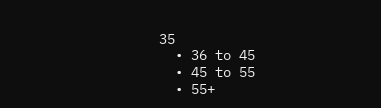35
  • 36 to 45
  • 45 to 55
  • 55+